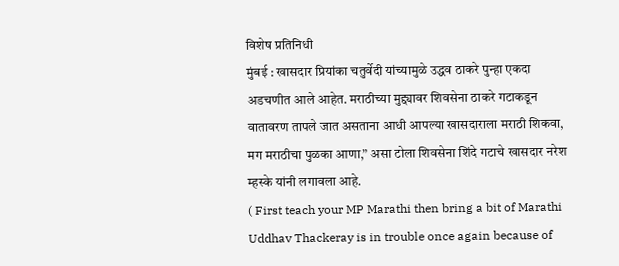विशेष प्रतिनिधी
मुंबई : खासदार प्रियांका चतुर्वेदी यांच्यामुळे उद्धव ठाकरे पुन्हा एकदा अडचणीत आले आहेत. मराठीच्या मुद्द्यावर शिवसेना ठाकरे गटाकडून वातावरण तापले जात असताना आधी आपल्या खासदाराला मराठी शिकवा, मग मराठीचा पुळका आणा,” असा टोला शिवसेना शिंदे गटाचे खासदार नरेश म्हस्के यांनी लगावला आहे.
( First teach your MP Marathi then bring a bit of Marathi Uddhav Thackeray is in trouble once again because of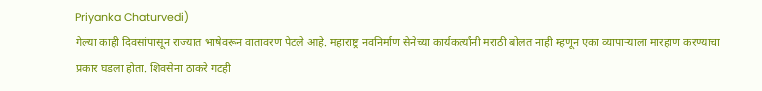Priyanka Chaturvedi)
गेल्या काही दिवसांपासून राज्यात भाषेवरून वातावरण पेटले आहे. महाराष्ट्र नवनिर्माण सेनेच्या कार्यकर्त्यांनी मराठी बोलत नाही म्हणून एका व्यापाऱ्याला मारहाण करण्याचा प्रकार घडला होता. शिवसेना ठाकरे गटही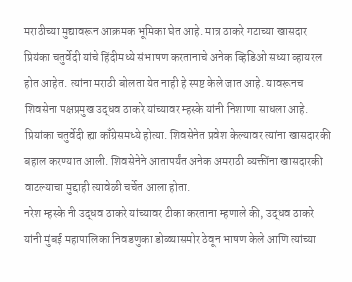मराठीच्या मुद्यावरून आक्रमक भूमिका घेत आहे. मात्र ठाकरे गटाच्या खासदार प्रियंका चतुर्वेदी यांचे हिंदीमध्ये संभाषण करतानाचे अनेक व्हिडिओ सध्या व्हायरल होत आहेत. त्यांना मराठी बोलता येत नाही हे स्पष्ट केले जात आहे. यावरूनच शिवसेना पक्षप्रमुख उद्धव ठाकरे यांच्यावर म्हस्के यांनी निशाणा साधला आहे.
प्रियांका चतुर्वेदी ह्या काँग्रेसमध्ये होत्या. शिवसेनेत प्रवेश केल्यावर त्यांना खासदारकी बहाल करण्यात आली. शिवसेनेने आतापर्यंत अनेक अमराठी व्यक्तींना खासदारकी वाटल्याचा मुद्दाही त्यावेळी चर्चेत आला होता.
नरेश म्हस्के नी उद्धव ठाकरे यांच्यावर टीका करताना म्हणाले की, उद्धव ठाकरे यांनी मुंबई महापालिका निवडणुका डोळ्यासमोर ठेवून भाषण केले आणि त्यांच्या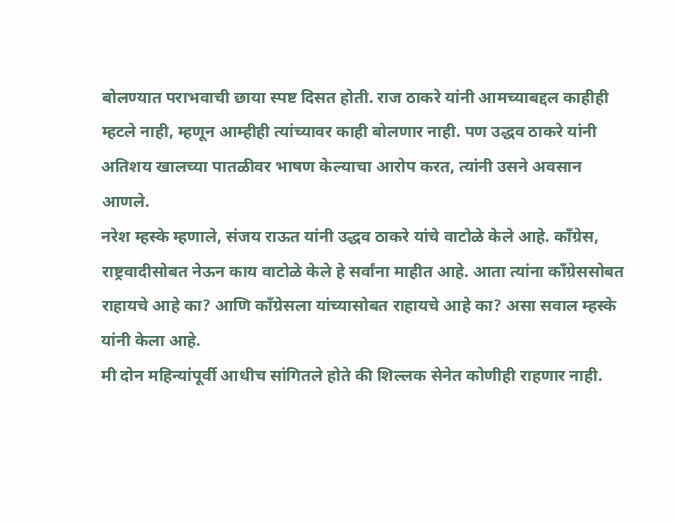बोलण्यात पराभवाची छाया स्पष्ट दिसत होती. राज ठाकरे यांनी आमच्याबद्दल काहीही म्हटले नाही, म्हणून आम्हीही त्यांच्यावर काही बोलणार नाही. पण उद्धव ठाकरे यांनी अतिशय खालच्या पातळीवर भाषण केल्याचा आरोप करत, त्यांनी उसने अवसान आणले.
नरेश म्हस्के म्हणाले, संजय राऊत यांनी उद्धव ठाकरे यांचे वाटोळे केले आहे. कॉंग्रेस, राष्ट्रवादीसोबत नेऊन काय वाटोळे केले हे सर्वांना माहीत आहे. आता त्यांना कॉंग्रेससोबत राहायचे आहे का? आणि कॉंग्रेसला यांच्यासोबत राहायचे आहे का? असा सवाल म्हस्के यांनी केला आहे.
मी दोन महिन्यांपूर्वी आधीच सांगितले होते की शिल्लक सेनेत कोणीही राहणार नाही.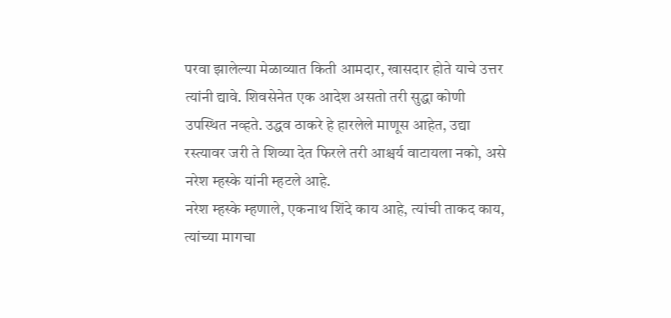परवा झालेल्या मेळाव्यात किती आमदार, खासदार होते याचे उत्तर त्यांनी द्यावे. शिवसेनेत एक आदेश असतो तरी सुद्धा कोणी उपस्थित नव्हते. उद्धव ठाकरे हे हारलेले माणूस आहेत, उद्या रस्त्यावर जरी ते शिव्या देत फिरले तरी आश्चर्य वाटायला नको, असे नरेश म्हस्के यांनी म्हटले आहे.
नरेश म्हस्के म्हणाले, एकनाथ शिंदे काय आहे, त्यांची ताकद काय, त्यांच्या मागचा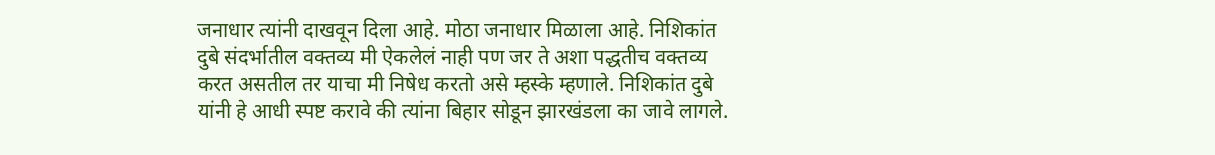जनाधार त्यांनी दाखवून दिला आहे. मोठा जनाधार मिळाला आहे. निशिकांत दुबे संदर्भातील वक्तव्य मी ऐकलेलं नाही पण जर ते अशा पद्धतीच वक्तव्य करत असतील तर याचा मी निषेध करतो असे म्हस्के म्हणाले. निशिकांत दुबे यांनी हे आधी स्पष्ट करावे की त्यांना बिहार सोडून झारखंडला का जावे लागले.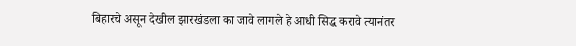बिहारचे असून देखील झारखंडला का जावे लागले हे आधी सिद्ध करावे त्यानंतर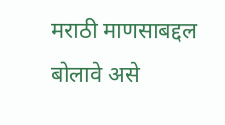मराठी माणसाबद्दल बोलावे असे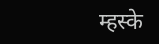म्हस्के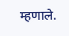म्हणाले.